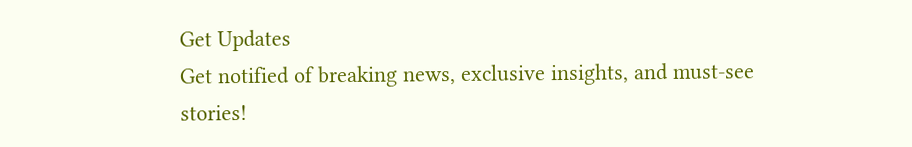Get Updates
Get notified of breaking news, exclusive insights, and must-see stories!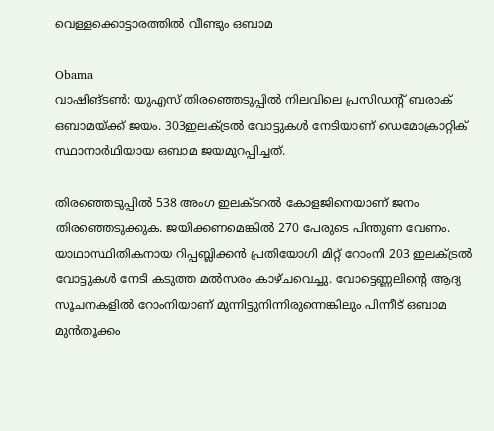വെള്ളക്കൊട്ടാരത്തില്‍ വീണ്ടും ഒബാമ

Obama
വാഷിങ്ടണ്‍: യുഎസ് തിരഞ്ഞെടുപ്പില്‍ നിലവിലെ പ്രസിഡന്റ് ബരാക് ഒബാമയ്ക്ക് ജയം. 303ഇലക്ട്രല്‍ വോട്ടുകള്‍ നേടിയാണ് ഡെമോക്രാറ്റിക് സ്ഥാനാര്‍ഥിയായ ഒബാമ ജയമുറപ്പിച്ചത്.

തിരഞ്ഞെടുപ്പില്‍ 538 അംഗ ഇലക്ടറല്‍ കോളജിനെയാണ് ജനം തിരഞ്ഞെടുക്കുക. ജയിക്കണമെങ്കില്‍ 270 പേരുടെ പിന്തുണ വേണം. യാഥാസ്ഥിതികനായ റിപ്പബ്ലിക്കന്‍ പ്രതിയോഗി മിറ്റ് റോംനി 203 ഇലക്ട്രല്‍ വോട്ടുകള്‍ നേടി കടുത്ത മല്‍സരം കാഴ്ചവെച്ചു. വോട്ടെണ്ണലിന്റെ ആദ്യ സൂചനകളില്‍ റോംനിയാണ് മുന്നിട്ടുനിന്നിരുന്നെങ്കിലും പിന്നീട് ഒബാമ മുന്‍തൂക്കം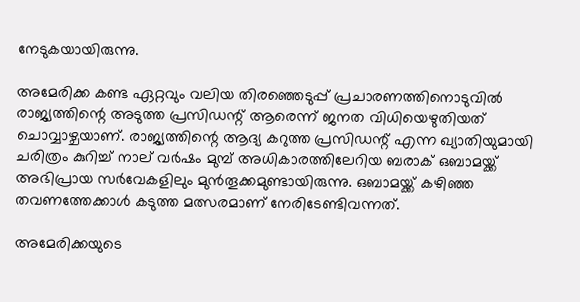നേടുകയായിരുന്നു.

അമേരിക്ക കണ്ട ഏറ്റവും വലിയ തിരഞ്ഞെടുപ്പ് പ്രചാരണത്തിനൊടുവില്‍ രാജ്യത്തിന്റെ അടുത്ത പ്രസിഡന്റ് ആരെന്ന് ജനത വിധിയെഴുതിയത് ചൊവ്വാഴ്ചയാണ്. രാജ്യത്തിന്റെ ആദ്യ കറുത്ത പ്രസിഡന്റ് എന്ന ഖ്യാതിയുമായി ചരിത്രം കുറിച്ച് നാല് വര്‍ഷം മുമ്പ് അധികാരത്തിലേറിയ ബരാക് ഒബാമയ്ക്ക് അഭിപ്രായ സര്‍വേകളിലും മുന്‍തൂക്കമുണ്ടായിരുന്നു. ഒബാമയ്ക്ക് കഴിഞ്ഞ തവണത്തേക്കാള്‍ കടുത്ത മത്സരമാണ് നേരിടേണ്ടിവന്നത്.

അമേരിക്കയുടെ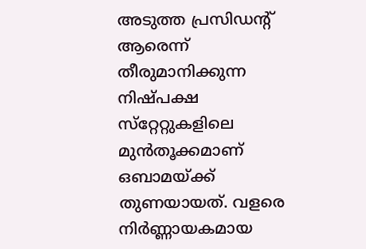അടുത്ത പ്രസിഡന്റ് ആരെന്ന് തീരുമാനിക്കുന്ന നിഷ്പക്ഷ സ്‌റ്റേറ്റുകളിലെ മുന്‍തൂക്കമാണ് ഒബാമയ്ക്ക് തുണയായത്. വളരെ നിര്‍ണ്ണായകമായ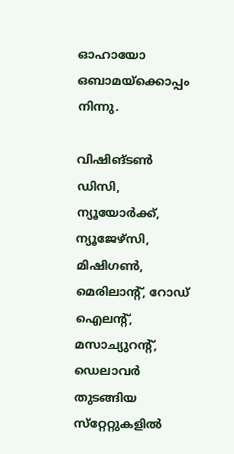ഓഹായോ ഒബാമയ്ക്കൊപ്പം നിന്നു.

വിഷിങ്ടണ്‍ ഡിസി, ന്യൂയോര്‍ക്ക്, ന്യൂജേഴ്‌സി, മിഷിഗണ്‍, മെരിലാന്റ്, റോഡ് ഐലന്റ്, മസാച്യുറന്റ്, ഡെലാവര്‍ തുടങ്ങിയ സ്‌റ്റേറ്റുകളില്‍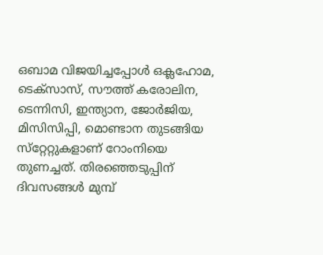ഒബാമ വിജയിച്ചപ്പോള്‍ ഒക്ലഹോമ, ടെക്‌സാസ്, സൗത്ത് കരോലിന, ടെന്നിസി, ഇന്ത്യാന, ജോര്‍ജിയ, മിസിസിപ്പി, മൊണ്ടാന തുടങ്ങിയ സ്‌റ്റേറ്റുകളാണ് റോംനിയെ തുണച്ചത്. തിരഞ്ഞെടുപ്പിന് ദിവസങ്ങള്‍ മുമ്പ്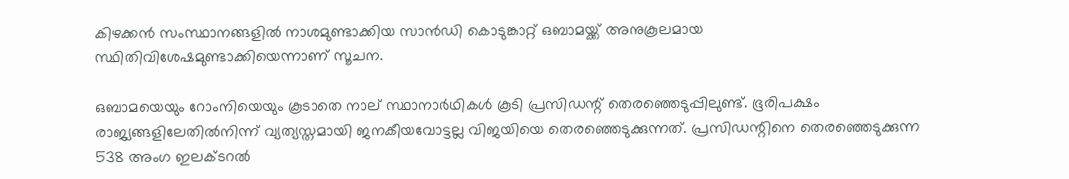കിഴക്കന്‍ സംസ്ഥാനങ്ങളില്‍ നാശമുണ്ടാക്കിയ സാന്‍ഡി കൊടുങ്കാറ്റ് ഒബാമയ്ക്ക് അനുകൂലമായ സ്ഥിതിവിശേഷമുണ്ടാക്കിയെന്നാണ് സൂചന.

ഒബാമയെയും റോംനിയെയും കൂടാതെ നാല് സ്ഥാനാര്‍ഥികള്‍ കൂടി പ്രസിഡന്റ് തെരഞ്ഞെടുപ്പിലുണ്ട്. ഭൂരിപക്ഷം രാജ്യങ്ങളിലേതില്‍നിന്ന് വ്യത്യസ്തമായി ജനകീയവോട്ടല്ല വിജയിയെ തെരഞ്ഞെടുക്കുന്നത്. പ്രസിഡന്റിനെ തെരഞ്ഞെടുക്കുന്ന 538 അംഗ ഇലക്ടറല്‍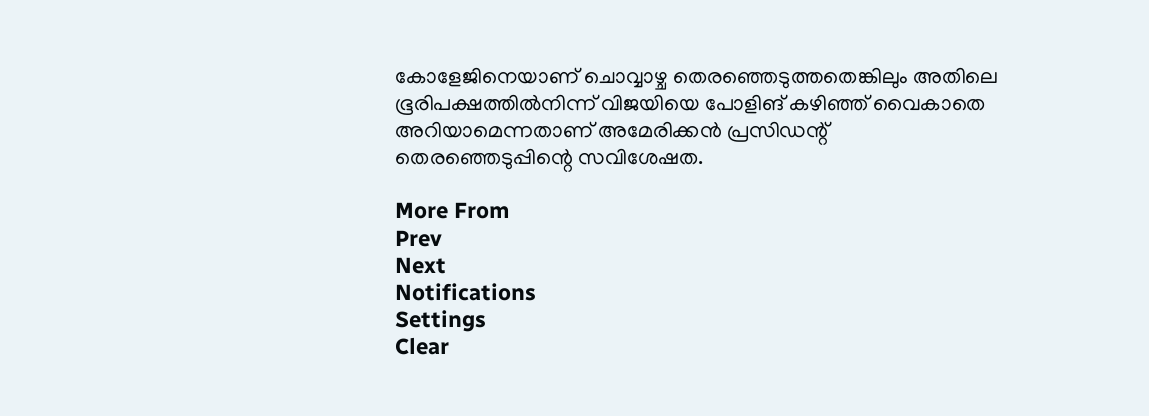കോളേജിനെയാണ് ചൊവ്വാഴ്ച തെരഞ്ഞെടുത്തതെങ്കിലും അതിലെ ഭൂരിപക്ഷത്തില്‍നിന്ന് വിജയിയെ പോളിങ് കഴിഞ്ഞ് വൈകാതെ അറിയാമെന്നതാണ് അമേരിക്കന്‍ പ്രസിഡന്റ് തെരഞ്ഞെടുപ്പിന്റെ സവിശേഷത.

More From
Prev
Next
Notifications
Settings
Clear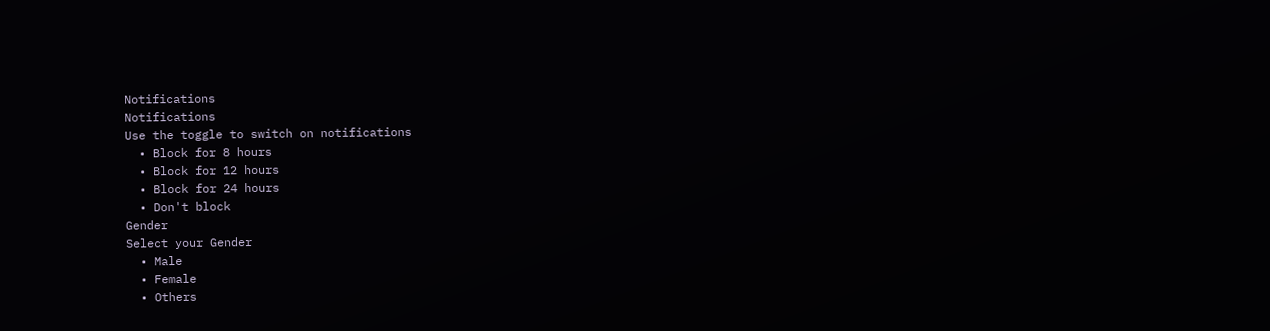Notifications
Notifications
Use the toggle to switch on notifications
  • Block for 8 hours
  • Block for 12 hours
  • Block for 24 hours
  • Don't block
Gender
Select your Gender
  • Male
  • Female
  • Others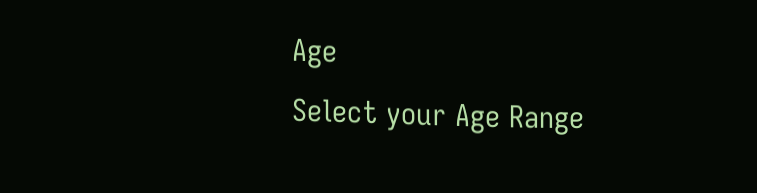Age
Select your Age Range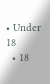• Under 18
  • 18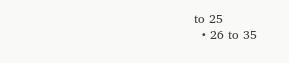to 25
  • 26 to 35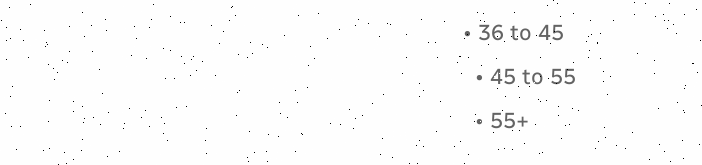• 36 to 45
  • 45 to 55
  • 55+